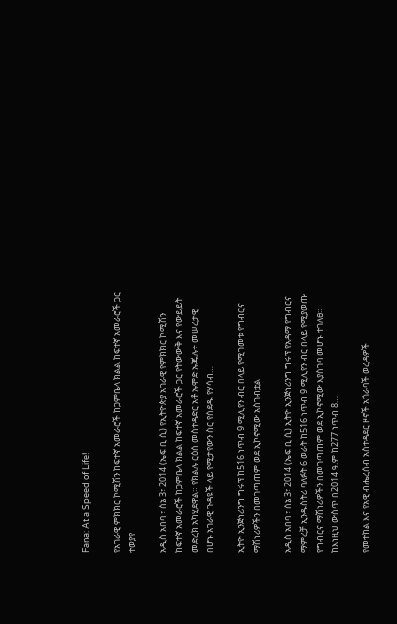Fana: At a Speed of Life!

የአገራዊ ምክክር ኮሚሽን ከፍተኛ አመራሮች ከጋምቤላ ክልል ከፍተኛ አመራሮች ጋር ተወያየ

አዲስ አበባ ፣ ሰኔ 3፣ 2014 (ኤፍ ቢ ሲ) የኢትዮጵያ አገራዊ የምክክር ኮሚሽን ከፍተኛ አመራሮች ከጋምቤላ ክልል ከፍተኛ አመራሮች ጋር የትውውቅ እና የውይይት መድረክ አካሂደዋል። የክልሉ ርዕሰ መስተዳድር አቶ ኡሞድ ኡጁሉ÷ መሠረታዊ በሆኑ አገራዊ ጉዳዩች ላይ የሚታየውን ስር የሰደዱ የሃሳብ…

ኢትዮ ኢንጅነሪንግ ግሩፕ ከ516 ነጥብ 9 ሚሊየን ብር በላይ የሚገመቱ የግብርና ማሽነሪዎችን በመገጣጠም ወደ ኢኮኖሚው አስገብቷል

አዲስ አበባ ፣ ሰኔ 3፣ 2014 (ኤፍ ቢ ሲ) ኢትዮ ኢንጅነሪንግ ግሩፕ የአዳማ የግብርና ማምረቻ ኢንዱስትሪ ባለፉት 6 ወራት ከ516 ነጥብ 9 ሚሊየን ብር በላይ የሚያወጡ የግብርና ማሽነሪዎችን በመገጣጠም ወደ ኢኮኖሚው እያስገባ መሆኑ ተገለፀ። ከእነዚህ ውስጥ በ2014 ዓ.ም ከ277 ነጥብ 8…

የመተከል እና የአዊ ብሔረሰብ አስተዳደር ዞኖች አጎራባች ወረዳዎች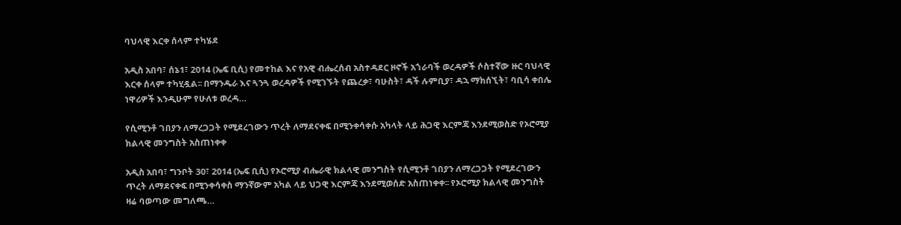ባህላዊ እርቀ ሰላም ተካሄደ

አዲስ አበባ፣ ሰኔ1፣ 2014 (ኤፍ ቢሲ) የመተከል እና የአዊ ብሔረሰብ አስተዳደር ዞኖች አጎራባች ወረዳዎች ሶስተኛው ዙር ባህላዊ እርቀ ሰላም ተካሂዷል፡፡ በማንዱራ እና ጓንጓ ወረዳዎች የሚገኙት የጨረቃ፣ ባሁስት፣ ዳች ሉምቢያ፣ ዳኋ ማክሰኚት፣ ባቢሳ ቀበሌ ነዋሪዎች እንዲሁም የሁለቱ ወረዳ…

የሲሚንቶ ገበያን ለማረጋጋት የሚደረገውን ጥረት ለማደናቀፍ በሚንቀሳቀሱ አካላት ላይ ሕጋዊ እርምጃ እንደሚወስድ የኦሮሚያ ክልላዊ መንግስት አስጠነቀቀ

አዲስ አበባ፣ ግንቦት 30፣ 2014 (ኤፍ ቢሲ) የኦሮሚያ ብሔራዊ ክልላዊ መንግስት የሲሚንቶ ገበያን ለማረጋጋት የሚደረገውን ጥረት ለማደናቀፍ በሚንቀሳቀስ ማንኛውም አካል ላይ ህጋዊ እርምጃ እንደሚወሰድ አስጠነቀቀ፡፡ የኦሮሚያ ክልላዊ መንግስት ዛሬ ባወጣው መግለጫ…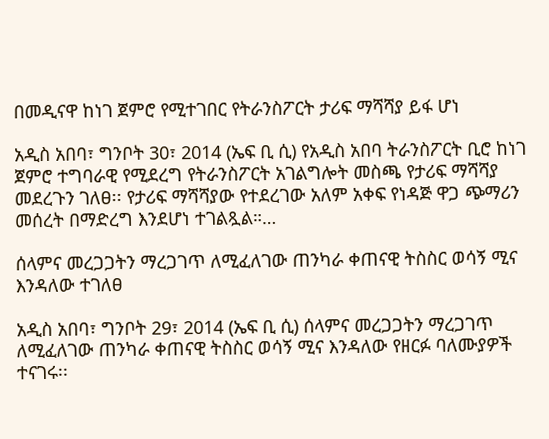በመዲናዋ ከነገ ጀምሮ የሚተገበር የትራንስፖርት ታሪፍ ማሻሻያ ይፋ ሆነ

አዲስ አበባ፣ ግንቦት 30፣ 2014 (ኤፍ ቢ ሲ) የአዲስ አበባ ትራንስፖርት ቢሮ ከነገ ጀምሮ ተግባራዊ የሚደረግ የትራንስፖርት አገልግሎት መስጫ የታሪፍ ማሻሻያ መደረጉን ገለፀ፡፡ የታሪፍ ማሻሻያው የተደረገው አለም አቀፍ የነዳጅ ዋጋ ጭማሪን መሰረት በማድረግ እንደሆነ ተገልጿል።…

ሰላምና መረጋጋትን ማረጋገጥ ለሚፈለገው ጠንካራ ቀጠናዊ ትስስር ወሳኝ ሚና እንዳለው ተገለፀ

አዲስ አበባ፣ ግንቦት 29፣ 2014 (ኤፍ ቢ ሲ) ሰላምና መረጋጋትን ማረጋገጥ ለሚፈለገው ጠንካራ ቀጠናዊ ትስስር ወሳኝ ሚና እንዳለው የዘርፉ ባለሙያዎች ተናገሩ፡፡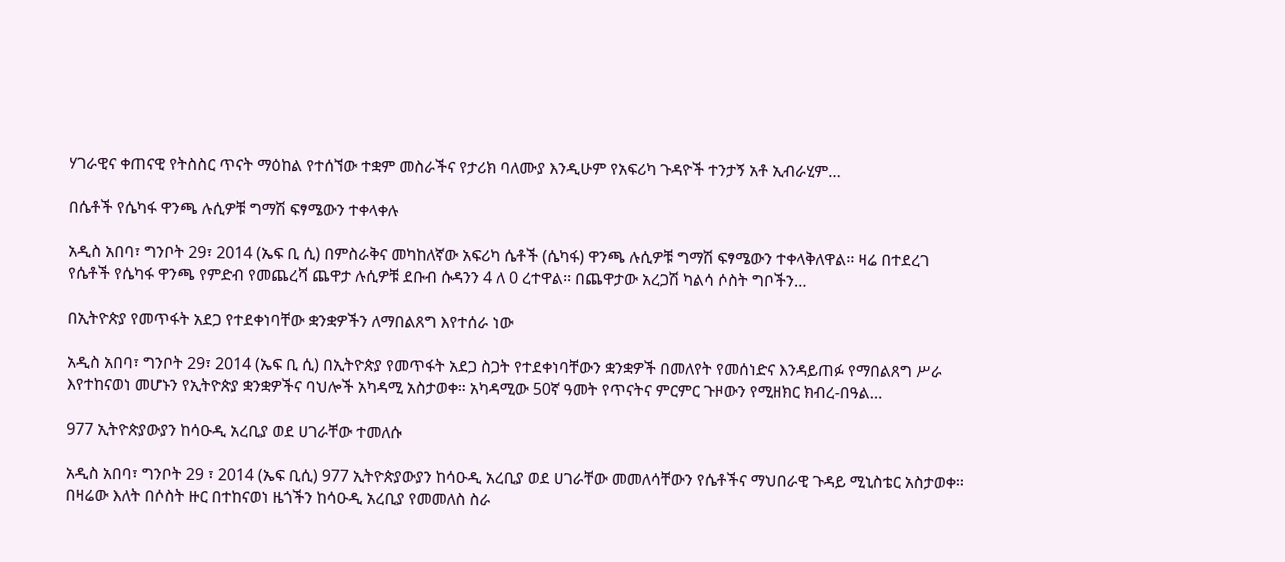ሃገራዊና ቀጠናዊ የትስስር ጥናት ማዕከል የተሰኘው ተቋም መስራችና የታሪክ ባለሙያ እንዲሁም የአፍሪካ ጉዳዮች ተንታኝ አቶ ኢብራሂም…

በሴቶች የሴካፋ ዋንጫ ሉሲዎቹ ግማሽ ፍፃሜውን ተቀላቀሉ

አዲስ አበባ፣ ግንቦት 29፣ 2014 (ኤፍ ቢ ሲ) በምስራቅና መካከለኛው አፍሪካ ሴቶች (ሴካፋ) ዋንጫ ሉሲዎቹ ግማሽ ፍፃሜውን ተቀላቅለዋል፡፡ ዛሬ በተደረገ የሴቶች የሴካፋ ዋንጫ የምድብ የመጨረሻ ጨዋታ ሉሲዎቹ ደቡብ ሱዳንን 4 ለ 0 ረተዋል፡፡ በጨዋታው አረጋሽ ካልሳ ሶስት ግቦችን…

በኢትዮጵያ የመጥፋት አደጋ የተደቀነባቸው ቋንቋዎችን ለማበልጸግ እየተሰራ ነው

አዲስ አበባ፣ ግንቦት 29፣ 2014 (ኤፍ ቢ ሲ) በኢትዮጵያ የመጥፋት አደጋ ስጋት የተደቀነባቸውን ቋንቋዎች በመለየት የመሰነድና እንዳይጠፉ የማበልጸግ ሥራ እየተከናወነ መሆኑን የኢትዮጵያ ቋንቋዎችና ባህሎች አካዳሚ አስታወቀ። አካዳሚው 50ኛ ዓመት የጥናትና ምርምር ጉዞውን የሚዘክር ክብረ-በዓል…

977 ኢትዮጵያውያን ከሳዑዲ አረቢያ ወደ ሀገራቸው ተመለሱ

አዲስ አበባ፣ ግንቦት 29 ፣ 2014 (ኤፍ ቢሲ) 977 ኢትዮጵያውያን ከሳዑዲ አረቢያ ወደ ሀገራቸው መመለሳቸውን የሴቶችና ማህበራዊ ጉዳይ ሚኒስቴር አስታወቀ፡፡ በዛሬው እለት በሶስት ዙር በተከናወነ ዜጎችን ከሳዑዲ አረቢያ የመመለስ ስራ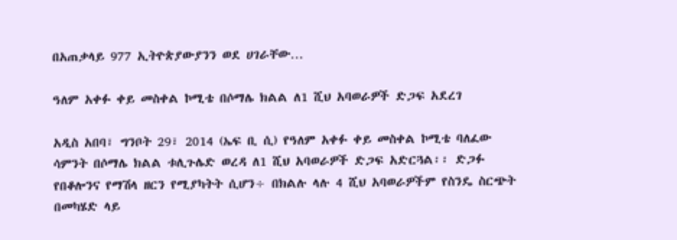በአጠቃላይ 977 ኢትዮጵያውያንን ወደ ሀገራቸው…

ዓለም አቀፉ ቀይ መስቀል ኮሚቴ በሶማሌ ክልል ለ1 ሺህ አባወራዎች ድጋፍ አደረገ

አዲስ አበባ፣ ግንቦት 29፣ 2014 (ኤፍ ቢ ሲ) የዓለም አቀፉ ቀይ መስቀል ኮሚቴ ባለፈው ሳምንት በሶማሌ ክልል ቱሊጉሌድ ወረዳ ለ1 ሺህ አባወራዎች ድጋፍ አድርጓል፡፡ ድጋፉ የበቆሎንና የማሽላ ዘርን የሚያካትት ሲሆን÷ በክልሉ ላሉ 4 ሺህ አባወራዎችም የስንዴ ስርጭት በመካሄድ ላይ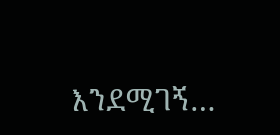እንደሚገኝ…